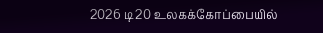2026 டி20 உலகக்கோப்பையில்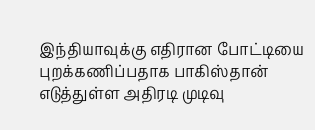இந்தியாவுக்கு எதிரான போட்டியை புறக்கணிப்பதாக பாகிஸ்தான் எடுத்துள்ள அதிரடி முடிவு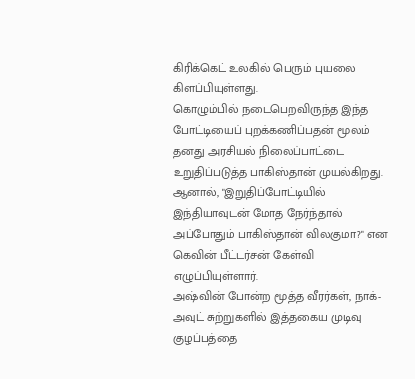கிரிக்கெட் உலகில் பெரும் புயலை கிளப்பியுள்ளது.
கொழும்பில் நடைபெறவிருந்த இந்த போட்டியைப் புறக்கணிப்பதன் மூலம் தனது அரசியல் நிலைப்பாட்டை உறுதிப்படுத்த பாகிஸ்தான் முயல்கிறது. ஆனால், "இறுதிப்போட்டியில் இந்தியாவுடன் மோத நேர்ந்தால் அப்போதும் பாகிஸ்தான் விலகுமா?" என கெவின் பீட்டர்சன் கேள்வி எழுப்பியுள்ளார்.
அஷ்வின் போன்ற மூத்த வீரர்கள், நாக்-அவுட் சுற்றுகளில் இத்தகைய முடிவு குழப்பத்தை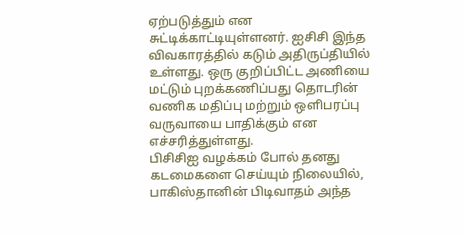ஏற்படுத்தும் என சுட்டிக்காட்டியுள்ளனர். ஐசிசி இந்த விவகாரத்தில் கடும் அதிருப்தியில் உள்ளது. ஒரு குறிப்பிட்ட அணியை மட்டும் புறக்கணிப்பது தொடரின் வணிக மதிப்பு மற்றும் ஒளிபரப்பு வருவாயை பாதிக்கும் என எச்சரித்துள்ளது.
பிசிசிஐ வழக்கம் போல் தனது கடமைகளை செய்யும் நிலையில், பாகிஸ்தானின் பிடிவாதம் அந்த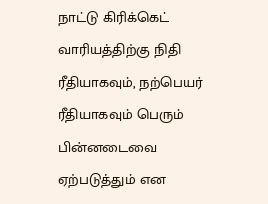நாட்டு கிரிக்கெட் வாரியத்திற்கு நிதி ரீதியாகவும், நற்பெயர் ரீதியாகவும் பெரும் பின்னடைவை ஏற்படுத்தும் என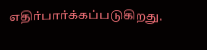எதிர்பார்க்கப்படுகிறது.